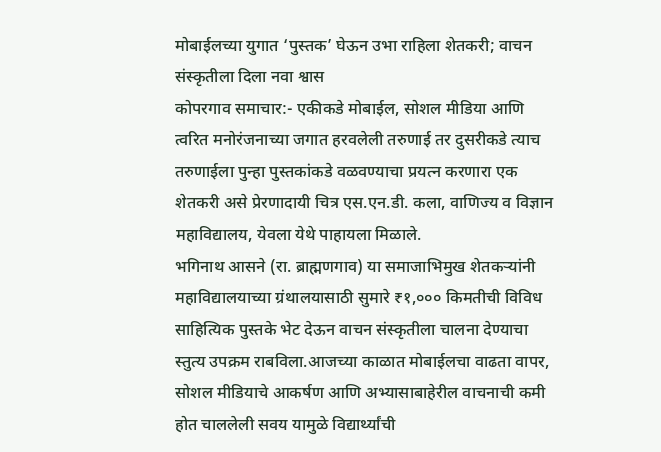मोबाईलच्या युगात ‘पुस्तक’ घेऊन उभा राहिला शेतकरी; वाचन संस्कृतीला दिला नवा श्वास
कोपरगाव समाचार:- एकीकडे मोबाईल, सोशल मीडिया आणि त्वरित मनोरंजनाच्या जगात हरवलेली तरुणाई तर दुसरीकडे त्याच तरुणाईला पुन्हा पुस्तकांकडे वळवण्याचा प्रयत्न करणारा एक शेतकरी असे प्रेरणादायी चित्र एस.एन.डी. कला, वाणिज्य व विज्ञान महाविद्यालय, येवला येथे पाहायला मिळाले.
भगिनाथ आसने (रा. ब्राह्मणगाव) या समाजाभिमुख शेतकऱ्यांनी महाविद्यालयाच्या ग्रंथालयासाठी सुमारे ₹१,००० किमतीची विविध साहित्यिक पुस्तके भेट देऊन वाचन संस्कृतीला चालना देण्याचा स्तुत्य उपक्रम राबविला.आजच्या काळात मोबाईलचा वाढता वापर, सोशल मीडियाचे आकर्षण आणि अभ्यासाबाहेरील वाचनाची कमी होत चाललेली सवय यामुळे विद्यार्थ्यांची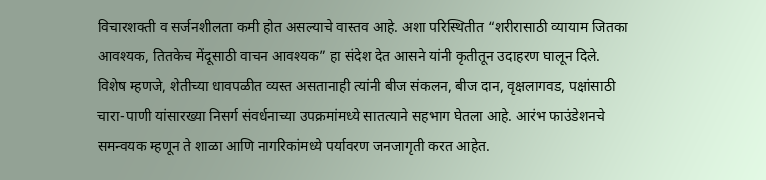विचारशक्ती व सर्जनशीलता कमी होत असल्याचे वास्तव आहे. अशा परिस्थितीत “शरीरासाठी व्यायाम जितका आवश्यक, तितकेच मेंदूसाठी वाचन आवश्यक” हा संदेश देत आसने यांनी कृतीतून उदाहरण घालून दिले.
विशेष म्हणजे, शेतीच्या धावपळीत व्यस्त असतानाही त्यांनी बीज संकलन, बीज दान, वृक्षलागवड, पक्षांसाठी चारा-पाणी यांसारख्या निसर्ग संवर्धनाच्या उपक्रमांमध्ये सातत्याने सहभाग घेतला आहे. आरंभ फाउंडेशनचे समन्वयक म्हणून ते शाळा आणि नागरिकांमध्ये पर्यावरण जनजागृती करत आहेत.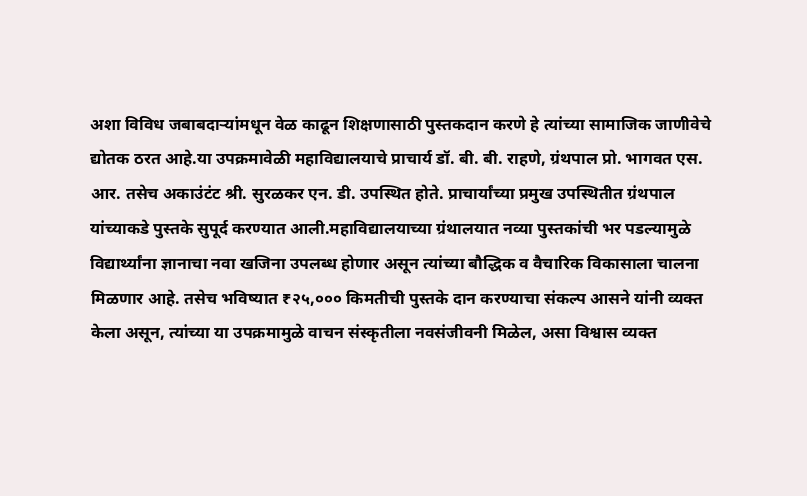अशा विविध जबाबदाऱ्यांमधून वेळ काढून शिक्षणासाठी पुस्तकदान करणे हे त्यांच्या सामाजिक जाणीवेचे द्योतक ठरत आहे.या उपक्रमावेळी महाविद्यालयाचे प्राचार्य डॉ. बी. बी. राहणे, ग्रंथपाल प्रो. भागवत एस. आर. तसेच अकाउंटंट श्री. सुरळकर एन. डी. उपस्थित होते. प्राचार्यांच्या प्रमुख उपस्थितीत ग्रंथपाल यांच्याकडे पुस्तके सुपूर्द करण्यात आली.महाविद्यालयाच्या ग्रंथालयात नव्या पुस्तकांची भर पडल्यामुळे विद्यार्थ्यांना ज्ञानाचा नवा खजिना उपलब्ध होणार असून त्यांच्या बौद्धिक व वैचारिक विकासाला चालना मिळणार आहे. तसेच भविष्यात ₹२५,००० किमतीची पुस्तके दान करण्याचा संकल्प आसने यांनी व्यक्त केला असून, त्यांच्या या उपक्रमामुळे वाचन संस्कृतीला नवसंजीवनी मिळेल, असा विश्वास व्यक्त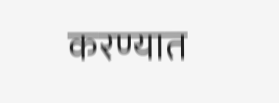करण्यात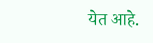येत आहे.